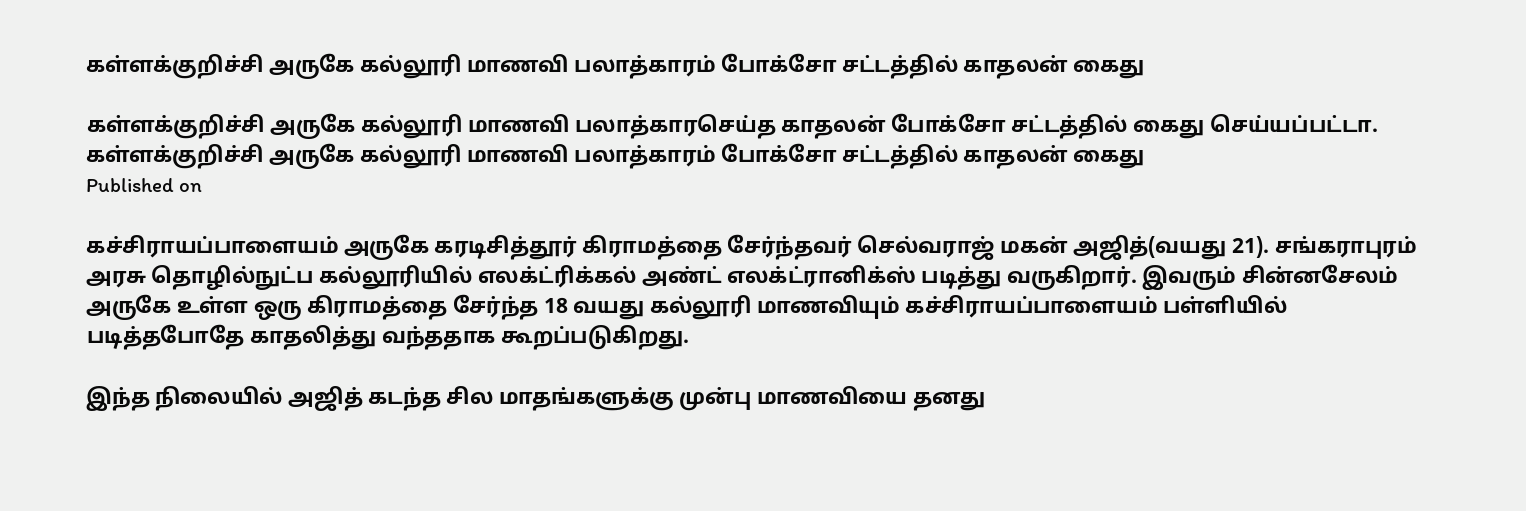கள்ளக்குறிச்சி அருகே கல்லூரி மாணவி பலாத்காரம் போக்சோ சட்டத்தில் காதலன் கைது

கள்ளக்குறிச்சி அருகே கல்லூரி மாணவி பலாத்காரசெய்த காதலன் போக்சோ சட்டத்தில் கைது செய்யப்பட்டா.
கள்ளக்குறிச்சி அருகே கல்லூரி மாணவி பலாத்காரம் போக்சோ சட்டத்தில் காதலன் கைது
Published on

கச்சிராயப்பாளையம் அருகே கரடிசித்தூர் கிராமத்தை சேர்ந்தவர் செல்வராஜ் மகன் அஜித்(வயது 21). சங்கராபுரம் அரசு தொழில்நுட்ப கல்லூரியில் எலக்ட்ரிக்கல் அண்ட் எலக்ட்ரானிக்ஸ் படித்து வருகிறார். இவரும் சின்னசேலம் அருகே உள்ள ஒரு கிராமத்தை சேர்ந்த 18 வயது கல்லூரி மாணவியும் கச்சிராயப்பாளையம் பள்ளியில் படித்தபோதே காதலித்து வந்ததாக கூறப்படுகிறது.

இந்த நிலையில் அஜித் கடந்த சில மாதங்களுக்கு முன்பு மாணவியை தனது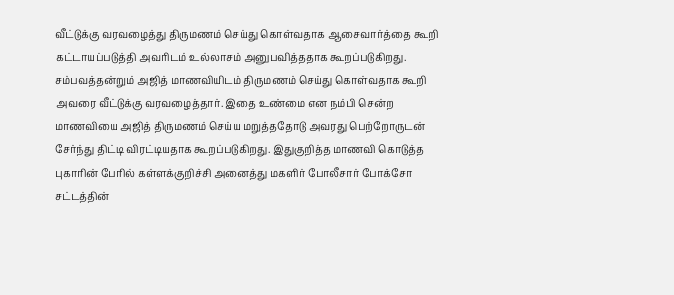வீட்டுக்கு வரவழைத்து திருமணம் செய்து கொள்வதாக ஆசைவார்த்தை கூறி கட்டாயப்படுத்தி அவரிடம் உல்லாசம் அனுபவித்ததாக கூறப்படுகிறது. சம்பவத்தன்றும் அஜித் மாணவியிடம் திருமணம் செய்து கொள்வதாக கூறி அவரை வீட்டுக்கு வரவழைத்தார். இதை உண்மை என நம்பி சென்ற மாணவியை அஜித் திருமணம் செய்ய மறுத்ததோடு அவரது பெற்றோருடன் சேர்ந்து திட்டி விரட்டியதாக கூறப்படுகிறது. இதுகுறித்த மாணவி கொடுத்த புகாரின் பேரில் கள்ளக்குறிச்சி அனைத்து மகளிர் போலீசார் போக்சோ சட்டத்தின்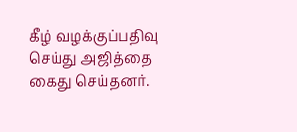கீழ் வழக்குப்பதிவு செய்து அஜித்தை கைது செய்தனர்.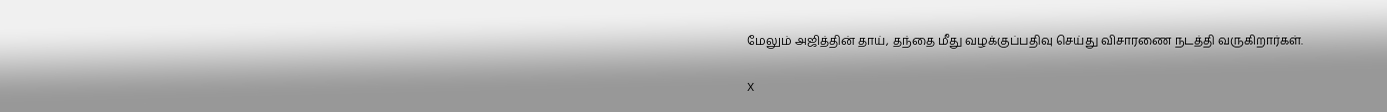மேலும் அஜித்தின் தாய், தந்தை மீது வழக்குப்பதிவு செய்து விசாரணை நடத்தி வருகிறார்கள்.

X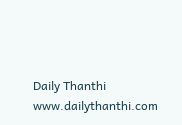Daily Thanthi
www.dailythanthi.com